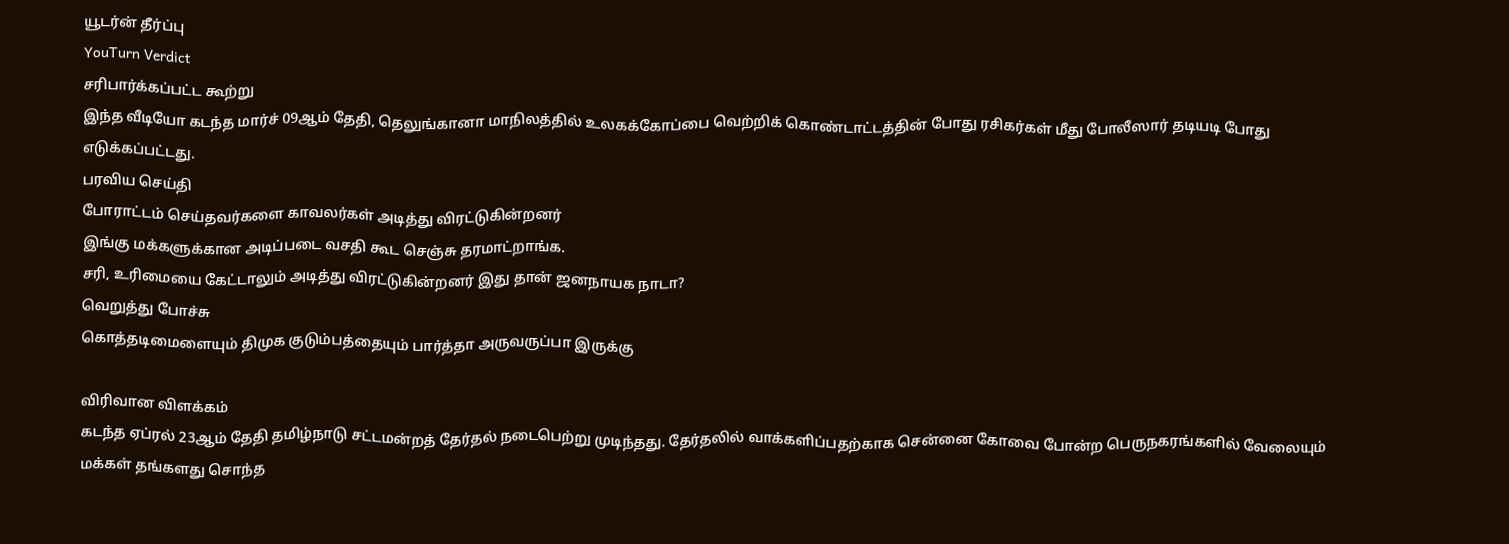யூடர்ன் தீர்ப்பு
YouTurn Verdict
சரிபார்க்கப்பட்ட கூற்று
இந்த வீடியோ கடந்த மார்ச் 09ஆம் தேதி, தெலுங்கானா மாநிலத்தில் உலகக்கோப்பை வெற்றிக் கொண்டாட்டத்தின் போது ரசிகர்கள் மீது போலீஸார் தடியடி போது எடுக்கப்பட்டது.
பரவிய செய்தி
போராட்டம் செய்தவர்களை காவலர்கள் அடித்து விரட்டுகின்றனர்
இங்கு மக்களுக்கான அடிப்படை வசதி கூட செஞ்சு தரமாட்றாங்க.
சரி, உரிமையை கேட்டாலும் அடித்து விரட்டுகின்றனர் இது தான் ஜனநாயக நாடா?
வெறுத்து போச்சு
கொத்தடிமைளையும் திமுக குடும்பத்தையும் பார்த்தா அருவருப்பா இருக்கு

விரிவான விளக்கம்
கடந்த ஏப்ரல் 23ஆம் தேதி தமிழ்நாடு சட்டமன்றத் தேர்தல் நடைபெற்று முடிந்தது. தேர்தலில் வாக்களிப்பதற்காக சென்னை கோவை போன்ற பெருநகரங்களில் வேலையும் மக்கள் தங்களது சொந்த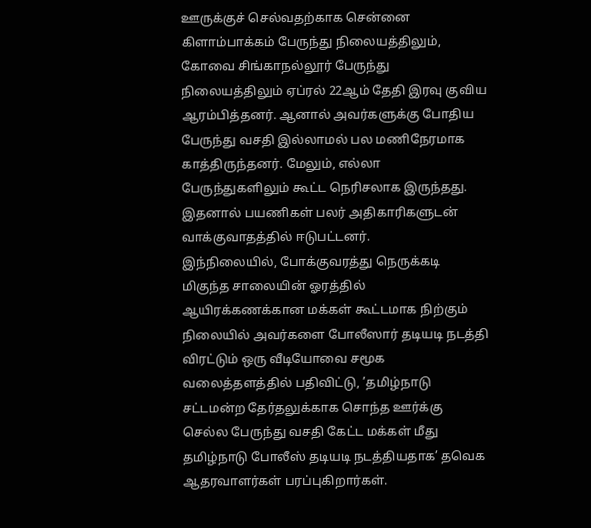ஊருக்குச் செல்வதற்காக சென்னை கிளாம்பாக்கம் பேருந்து நிலையத்திலும், கோவை சிங்காநல்லூர் பேருந்து நிலையத்திலும் ஏப்ரல் 22ஆம் தேதி இரவு குவிய ஆரம்பித்தனர். ஆனால் அவர்களுக்கு போதிய பேருந்து வசதி இல்லாமல் பல மணிநேரமாக காத்திருந்தனர். மேலும், எல்லா பேருந்துகளிலும் கூட்ட நெரிசலாக இருந்தது. இதனால் பயணிகள் பலர் அதிகாரிகளுடன் வாக்குவாதத்தில் ஈடுபட்டனர்.
இந்நிலையில், போக்குவரத்து நெருக்கடி மிகுந்த சாலையின் ஓரத்தில் ஆயிரக்கணக்கான மக்கள் கூட்டமாக நிற்கும் நிலையில் அவர்களை போலீஸார் தடியடி நடத்தி விரட்டும் ஒரு வீடியோவை சமூக வலைத்தளத்தில் பதிவிட்டு, ’தமிழ்நாடு சட்டமன்ற தேர்தலுக்காக சொந்த ஊர்க்கு செல்ல பேருந்து வசதி கேட்ட மக்கள் மீது தமிழ்நாடு போலீஸ் தடியடி நடத்தியதாக’ தவெக ஆதரவாளர்கள் பரப்புகிறார்கள்.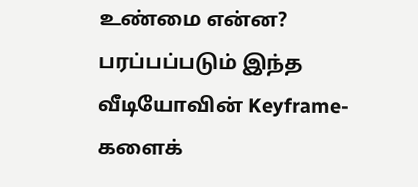உண்மை என்ன?
பரப்பப்படும் இந்த வீடியோவின் Keyframe-களைக்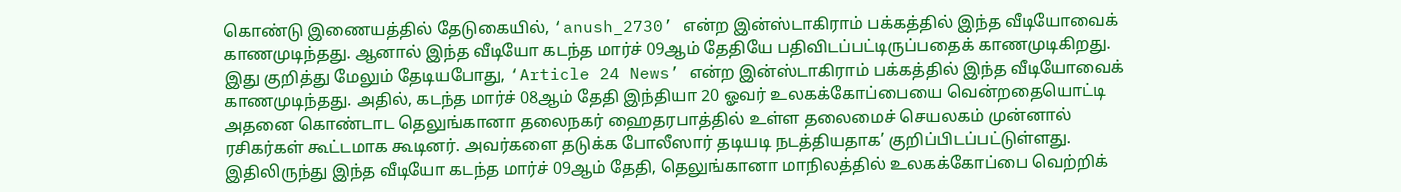கொண்டு இணையத்தில் தேடுகையில், ‘anush_2730’ என்ற இன்ஸ்டாகிராம் பக்கத்தில் இந்த வீடியோவைக் காணமுடிந்தது. ஆனால் இந்த வீடியோ கடந்த மார்ச் 09ஆம் தேதியே பதிவிடப்பட்டிருப்பதைக் காணமுடிகிறது.
இது குறித்து மேலும் தேடியபோது, ‘Article 24 News’ என்ற இன்ஸ்டாகிராம் பக்கத்தில் இந்த வீடியோவைக் காணமுடிந்தது. அதில், கடந்த மார்ச் 08ஆம் தேதி இந்தியா 20 ஓவர் உலகக்கோப்பையை வென்றதையொட்டி அதனை கொண்டாட தெலுங்கானா தலைநகர் ஹைதரபாத்தில் உள்ள தலைமைச் செயலகம் முன்னால் ரசிகர்கள் கூட்டமாக கூடினர். அவர்களை தடுக்க போலீஸார் தடியடி நடத்தியதாக’ குறிப்பிடப்பட்டுள்ளது.
இதிலிருந்து இந்த வீடியோ கடந்த மார்ச் 09ஆம் தேதி, தெலுங்கானா மாநிலத்தில் உலகக்கோப்பை வெற்றிக்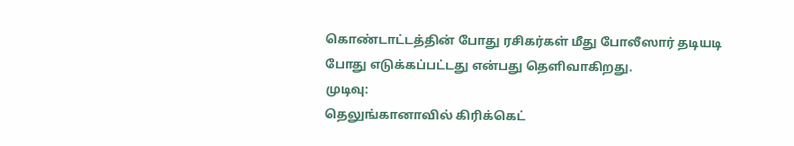கொண்டாட்டத்தின் போது ரசிகர்கள் மீது போலீஸார் தடியடி போது எடுக்கப்பட்டது என்பது தெளிவாகிறது.
முடிவு:
தெலுங்கானாவில் கிரிக்கெட்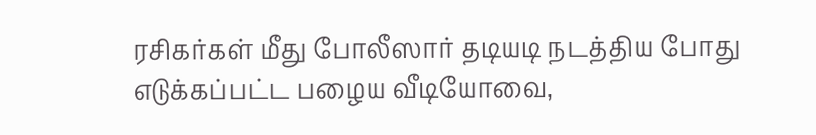ரசிகர்கள் மீது போலீஸார் தடியடி நடத்திய போது எடுக்கப்பட்ட பழைய வீடியோவை,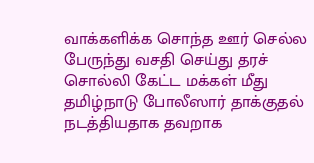வாக்களிக்க சொந்த ஊர் செல்ல பேருந்து வசதி செய்து தரச் சொல்லி கேட்ட மக்கள் மீது தமிழ்நாடு போலீஸார் தாக்குதல் நடத்தியதாக தவறாக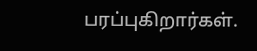பரப்புகிறார்கள்.